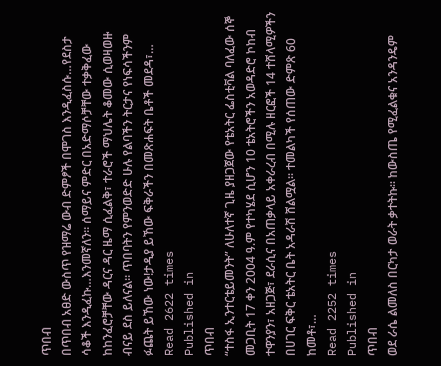ጥበብ
በጥበብ አፀድ ውስጥ የዝማሬ ውብ ድምፆች በሞገስ እንዲፈስሱ…የደስታ ሳቆች እንዲፈኩ…እንመኛለን፡፡ ሰማይና ምድር በአድማሶቻቸው ተቃቅፈው ከከንፈሮቻቸው ዳርና ዳር ዜማ ሲፈልቅ፣ ተራሮች ማህሌት ቆመው ሲወዛወዙ ብናይ ደስ ይለናል፡፡ ጥበባትን የምንወድድ ሁሉ የልባችን ትርታና የነፍሳችንም ፉጨት ይኸው ነው!ታዲያ ይኸው ፍቅራችን በመጽሐፍት ቤቶች መደዳ፣…
Read 2622 times
Published in
ጥበብ
“ተስፋ ኢንተርቴይመንት” ለሁለተኛ ጊዜ ያዘጋጀው የቴአትር ፌስቲቫል ባለፈው ሰኞ መጋቢት 17 ቀን 2004 ዓ.ም የተካሄደ ሲሆን 10 ቴአትሮችን አወዳድሮ ኮከብ ተዋንያን፣ አዘጋጅ፣ ደራሲና በአጠቃላይ አቀራረብ በሚሉ ዘርፎች 14 ተሸላሚዎችን በሀገር ፍቅር ቴአትር ቤት አዳራሽ ሸልሟል፡፡ ተመልካች የሰጠው ድምጽ 60 ከመቶ፣…
Read 2252 times
Published in
ጥበብ
ወደ ራሴ ልመለስ በርካታ ወራት ቃተትኩ። ከውስጤ የሚፈልቁና አንዳንዴም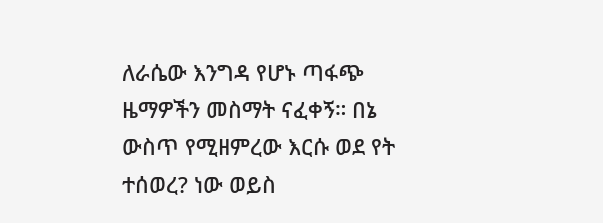ለራሴው እንግዳ የሆኑ ጣፋጭ ዜማዎችን መስማት ናፈቀኝ። በኔ ውስጥ የሚዘምረው እርሱ ወደ የት ተሰወረ? ነው ወይስ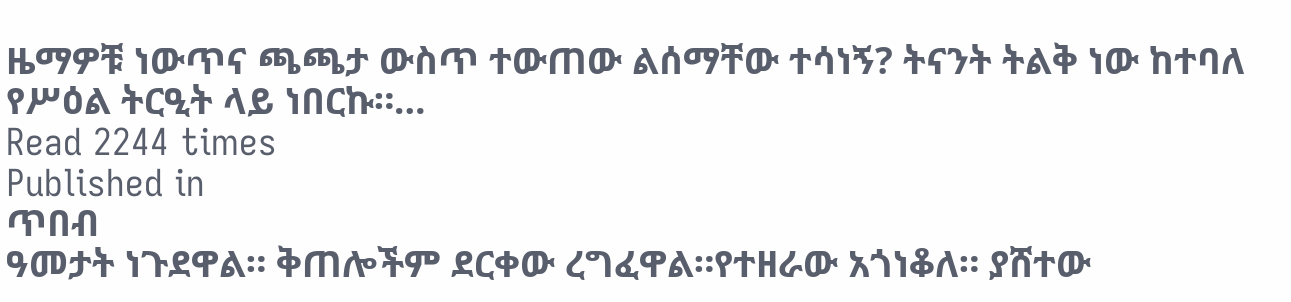ዜማዎቹ ነውጥና ጫጫታ ውስጥ ተውጠው ልሰማቸው ተሳነኝ? ትናንት ትልቅ ነው ከተባለ የሥዕል ትርዒት ላይ ነበርኩ።…
Read 2244 times
Published in
ጥበብ
ዓመታት ነጉደዋል። ቅጠሎችም ደርቀው ረግፈዋል።የተዘራው አጎነቆለ። ያሸተው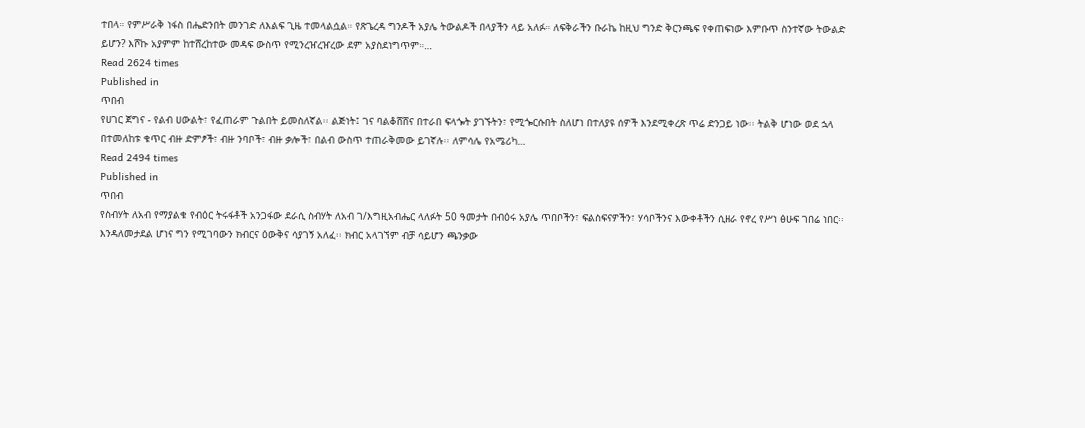ተበላ። የምሥራቅ ነፋስ በሔድንበት መንገድ ለእልፍ ጊዜ ተመላልሷል። የጽጌረዳ ግንዶች አያሌ ትውልዶች በላያችን ላይ አለፉ። ለፍቅራችን ቡራኬ ከዚህ ግንድ ቅርንጫፍ የቀጠፍነው እምቡጥ ስንተኛው ትውልድ ይሆን? እሾኩ አያምም ከተሸረከተው መዳፍ ውስጥ የሚንረዠረዠረው ደም አያስደነግጥም።…
Read 2624 times
Published in
ጥበብ
የሀገር ጀግና - የልብ ሀውልት፣ የፈጠራም ጉልበት ይመስለኛል፡፡ ልጅነት፤ ገና ባልቆሸሸና በተራበ ፍላጐት ያገኙትን፣ የሚጐርሱበት ስለሆነ በተለያዩ ሰዎች እንደሚቀረጽ ጥሬ ድንጋይ ነው፡፡ ትልቅ ሆነው ወደ ኋላ በተመለከቱ ቁጥር ብዙ ድምፆች፣ ብዙ ንባቦች፣ ብዙ ቃሎች፣ በልብ ውስጥ ተጠራቅመው ይገኛሉ፡፡ ለምሳሌ የአሜሪካ…
Read 2494 times
Published in
ጥበብ
የስብሃት ለአብ የማያልቁ የብዕር ትሩፋቶች አንጋፋው ደራሲ ስብሃት ለአብ ገ/እግዚአብሔር ላለፉት 50 ዓመታት በብዕሩ አያሌ ጥበቦችን፣ ፍልስፍናዎችን፣ ሃሳቦችንና እውቀቶችን ሲዘራ የኖረ የሥነ ፅሁፍ ገበሬ ነበር፡፡ እንዳለመታደል ሆነና ግን የሚገባውን ክብርና ዕውቅና ሳያገኝ አለፈ፡፡ ክብር አላገኘም ብቻ ሳይሆን ጫንቃው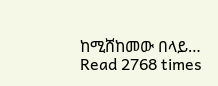ከሚሸከመው በላይ…
Read 2768 times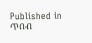Published in
ጥበብ